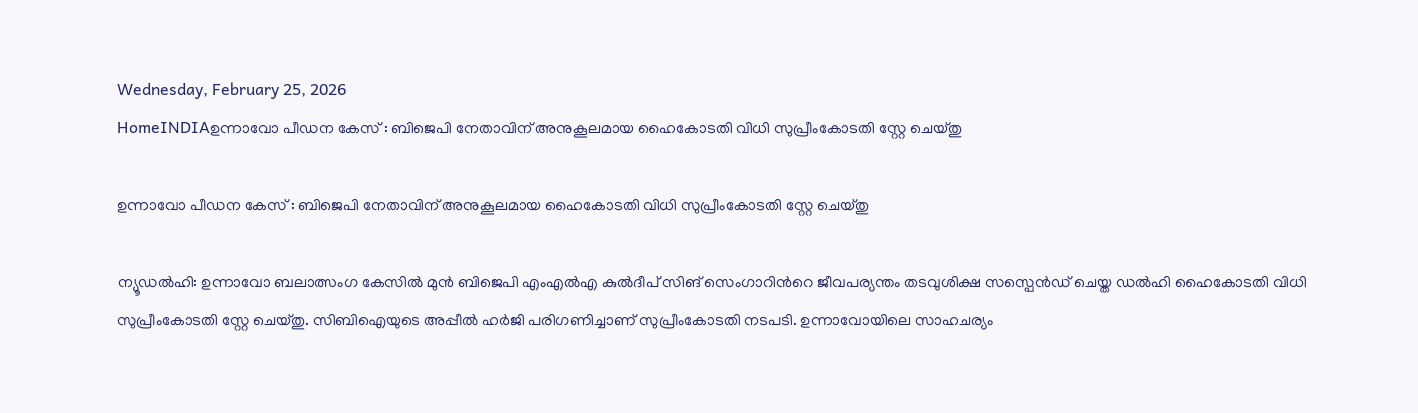Wednesday, February 25, 2026
HomeINDIAഉന്നാവോ പീഡന കേസ് : ബിജെപി നേതാവിന് അനുകൂലമായ ഹൈകോടതി വിധി സുപ്രീംകോടതി സ്റ്റേ ചെയ്തു

ഉന്നാവോ പീഡന കേസ് : ബിജെപി നേതാവിന് അനുകൂലമായ ഹൈകോടതി വിധി സുപ്രീംകോടതി സ്റ്റേ ചെയ്തു

ന്യൂഡൽഹി: ഉന്നാവോ ബലാത്സംഗ കേസിൽ മുൻ ബിജെപി എംഎൽഎ കുൽദീപ് സിങ് സെംഗാറിന്‍റെ ജീവപര്യന്തം തടവുശിക്ഷ സസ്പെൻഡ് ചെയ്ത ഡൽഹി ഹൈകോടതി വിധി സുപ്രീംകോടതി സ്റ്റേ ചെയ്തു. സിബിഐയുടെ അപ്പീൽ ഹർജി പരിഗണിച്ചാണ് സുപ്രീംകോടതി നടപടി. ഉന്നാവോയിലെ സാഹചര്യം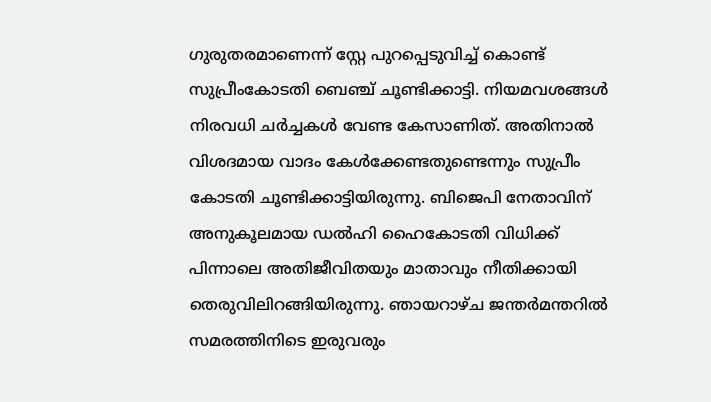ഗുരുതരമാണെന്ന് സ്റ്റേ പുറപ്പെടുവിച്ച് കൊണ്ട് സുപ്രീംകോടതി ബെഞ്ച് ചൂണ്ടിക്കാട്ടി. നിയമവശങ്ങൾ നിരവധി ചർച്ചകൾ വേണ്ട കേസാണിത്. അതിനാൽ വിശദമായ വാദം കേൾക്കേണ്ടതുണ്ടെന്നും സുപ്രീം കോടതി ചൂണ്ടിക്കാട്ടിയിരുന്നു. ബിജെപി നേതാവിന് അനുകൂലമായ ഡൽഹി ഹൈകോടതി വിധിക്ക് പിന്നാലെ അതിജീവിതയും മാതാവും നീതിക്കായി തെരുവിലിറങ്ങിയിരുന്നു. ഞായറാഴ്ച ജന്തർമന്തറിൽ സമരത്തിനിടെ ഇരുവരും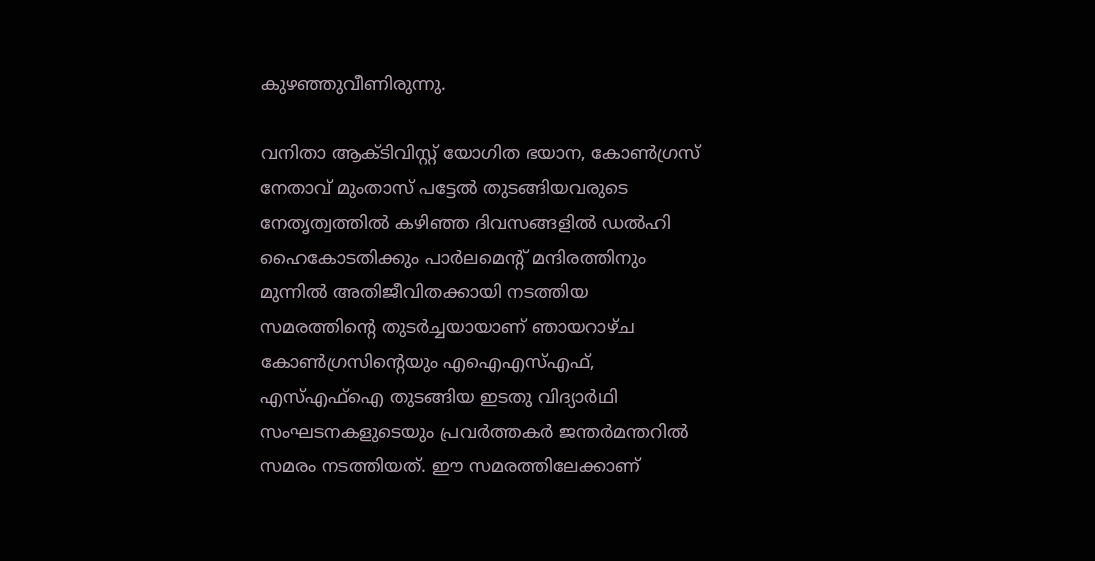കുഴഞ്ഞുവീണിരുന്നു.

വനിതാ ആക്ടിവിസ്റ്റ് യോഗിത ഭയാന, കോൺഗ്രസ് നേതാവ് മുംതാസ് പട്ടേൽ തുടങ്ങിയവരുടെ നേതൃത്വത്തിൽ കഴിഞ്ഞ ദിവസങ്ങളിൽ ഡൽഹി ഹൈകോടതിക്കും പാർലമെന്റ് മന്ദിരത്തിനും മുന്നിൽ അതിജീവിതക്കായി നടത്തിയ സമരത്തിന്റെ തുടർച്ചയായാണ് ഞായറാഴ്ച കോൺഗ്രസിന്റെയും എഐഎസ്എഫ്, എസ്എഫ്ഐ തുടങ്ങിയ ഇടതു വിദ്യാർഥി സംഘടനകളുടെയും പ്രവർത്തകർ ജന്തർമന്തറിൽ സമരം നടത്തിയത്. ഈ സമരത്തിലേക്കാണ്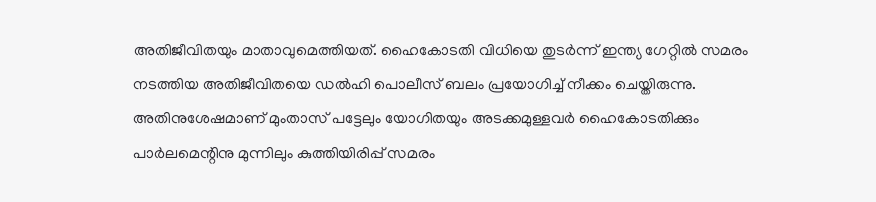അതിജീവിതയും മാതാവുമെത്തിയത്. ഹൈകോടതി വിധിയെ തുടർന്ന് ഇന്ത്യ ഗേറ്റിൽ സമരം നടത്തിയ അതിജീവിതയെ ഡൽഹി പൊലീസ് ബലം പ്രയോഗിച്ച് നീക്കം ചെയ്തിരുന്നു. അതിനുശേഷമാണ് മുംതാസ് പട്ടേലും യോഗിതയും അടക്കമുള്ളവർ ഹൈകോടതിക്കും പാർലമെന്റിനു മുന്നിലും കുത്തിയിരിപ്പ് സമരം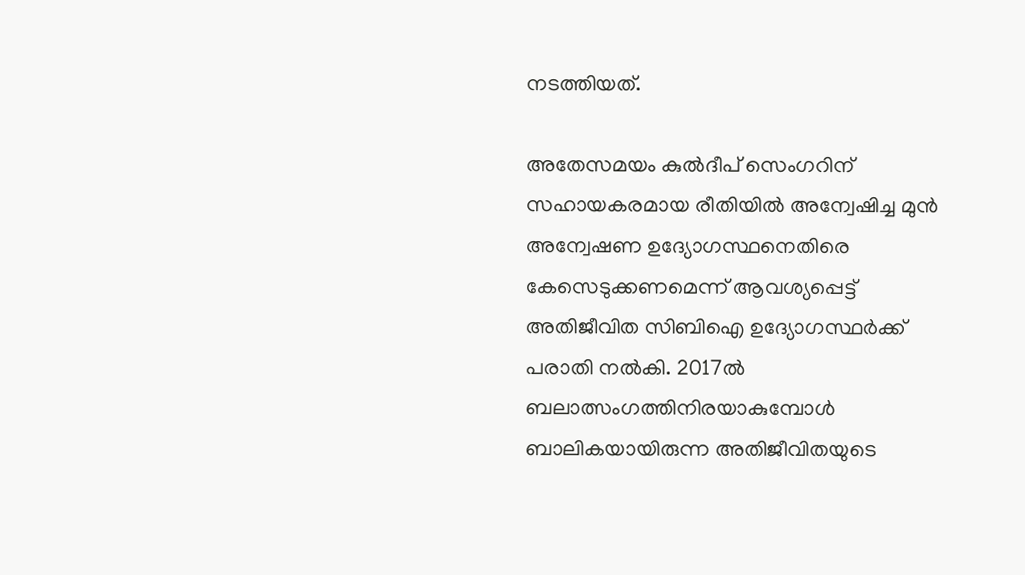നടത്തിയത്.

അതേസമയം കുൽദീപ് സെംഗറിന് സഹായകരമായ രീതിയിൽ അന്വേഷിച്ച മുൻ അന്വേഷണ ഉദ്യോഗസ്ഥനെതിരെ കേസെടുക്കണമെന്ന് ആവശ്യപ്പെട്ട് അതിജീവിത സിബിഐ ഉദ്യോഗസ്ഥർക്ക് പരാതി നൽകി. 2017ൽ ബലാത്സംഗത്തിനിരയാകുമ്പോൾ ബാലികയായിരുന്ന അതിജീവിതയുടെ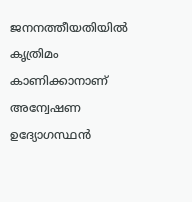ജനനത്തീയതിയിൽ കൃത്രിമം കാണിക്കാനാണ് അന്വേഷണ ഉദ്യോഗസ്ഥൻ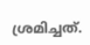ശ്രമിച്ചത്.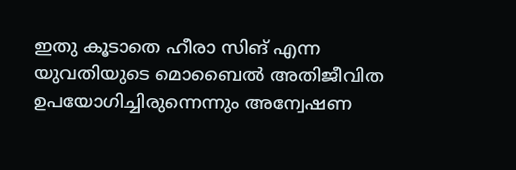ഇതു കൂടാതെ ഹീരാ സിങ് എന്ന യുവതിയുടെ മൊബൈൽ അതിജീവിത ഉപയോഗിച്ചിരുന്നെന്നും അന്വേഷണ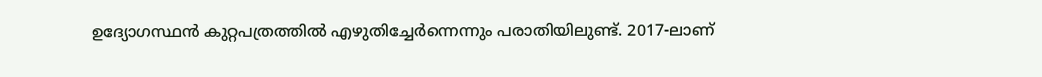ഉദ്യോഗസ്ഥൻ കുറ്റപത്രത്തിൽ എഴുതിച്ചേർന്നെന്നും പരാതിയിലുണ്ട്. 2017-ലാണ്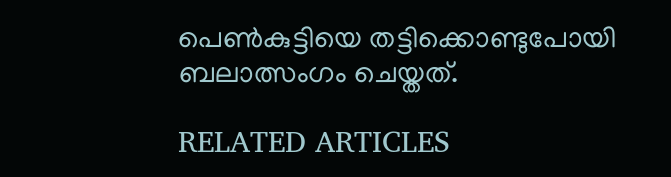പെൺകുട്ടിയെ തട്ടിക്കൊണ്ടുപോയി ബലാത്സംഗം ചെയ്തത്.

RELATED ARTICLES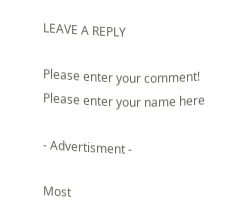LEAVE A REPLY

Please enter your comment!
Please enter your name here

- Advertisment -

Most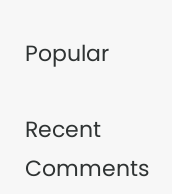Popular

Recent Comments